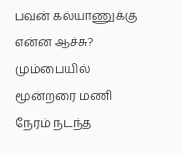பவன் கல்யாணுக்கு என்ன ஆச்சு? மும்பையில் மூன்றரை மணி நேரம் நடந்த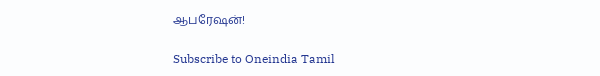ஆபரேஷன்!

Subscribe to Oneindia Tamil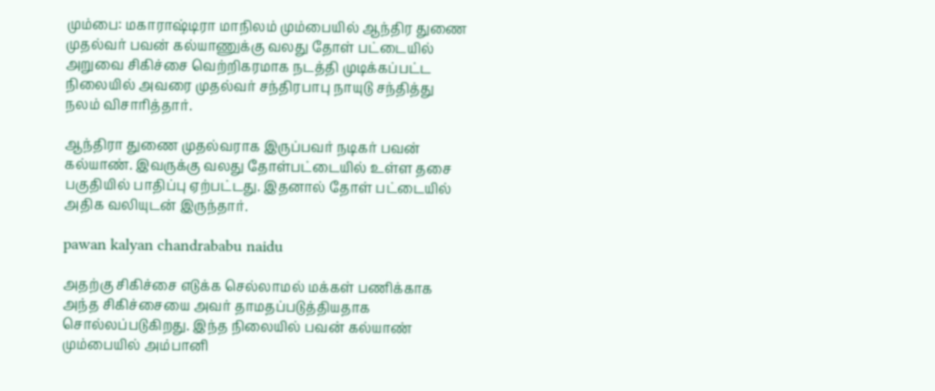மும்பை: மகாராஷ்டிரா மாநிலம் மும்பையில் ஆந்திர துணை முதல்வர் பவன் கல்யாணுக்கு வலது தோள் பட்டையில் அறுவை சிகிச்சை வெற்றிகரமாக நடத்தி முடிக்கப்பட்ட நிலையில் அவரை முதல்வர் சந்திரபாபு நாயுடு சந்தித்து நலம் விசாரித்தார்.

ஆந்திரா துணை முதல்வராக இருப்பவர் நடிகர் பவன் கல்யாண். இவருக்கு வலது தோள்பட்டையில் உள்ள தசை பகுதியில் பாதிப்பு ஏற்பட்டது. இதனால் தோள் பட்டையில் அதிக வலியுடன் இருந்தார்.

pawan kalyan chandrababu naidu

அதற்கு சிகிச்சை எடுக்க செல்லாமல் மக்கள் பணிக்காக அந்த சிகிச்சையை அவர் தாமதப்படுத்தியதாக சொல்லப்படுகிறது. இந்த நிலையில் பவன் கல்யாண் மும்பையில் அம்பானி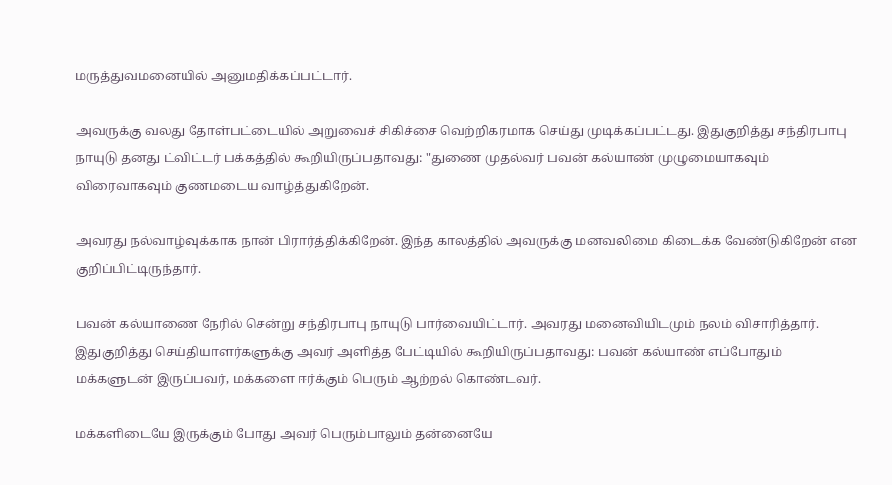மருத்துவமனையில் அனுமதிக்கப்பட்டார்.

அவருக்கு வலது தோள்பட்டையில் அறுவைச் சிகிச்சை வெற்றிகரமாக செய்து முடிக்கப்பட்டது. இதுகுறித்து சந்திரபாபு நாயுடு தனது ட்விட்டர் பக்கத்தில் கூறியிருப்பதாவது: "துணை முதல்வர் பவன் கல்யாண் முழுமையாகவும் விரைவாகவும் குணமடைய வாழ்த்துகிறேன்.

அவரது நல்வாழ்வுக்காக நான் பிரார்த்திக்கிறேன். இந்த காலத்தில் அவருக்கு மனவலிமை கிடைக்க வேண்டுகிறேன் என குறிப்பிட்டிருந்தார்.

பவன் கல்யாணை நேரில் சென்று சந்திரபாபு நாயுடு பார்வையிட்டார். அவரது மனைவியிடமும் நலம் விசாரித்தார். இதுகுறித்து செய்தியாளர்களுக்கு அவர் அளித்த பேட்டியில் கூறியிருப்பதாவது: பவன் கல்யாண் எப்போதும் மக்களுடன் இருப்பவர், மக்களை ஈர்க்கும் பெரும் ஆற்றல் கொண்டவர்.

மக்களிடையே இருக்கும் போது அவர் பெரும்பாலும் தன்னையே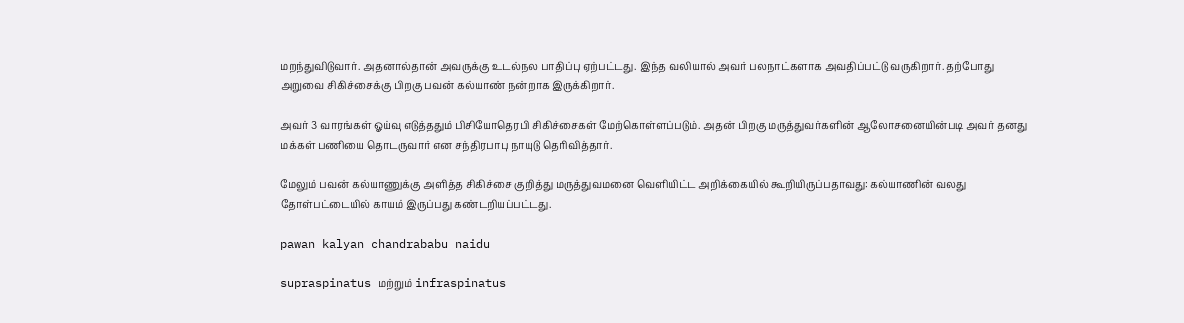மறந்துவிடுவார். அதனால்தான் அவருக்கு உடல்நல பாதிப்பு ஏற்பட்டது. இந்த வலியால் அவர் பலநாட்களாக அவதிப்பட்டு வருகிறார். தற்போது அறுவை சிகிச்சைக்கு பிறகு பவன் கல்யாண் நன்றாக இருக்கிறார்.

அவர் 3 வாரங்கள் ஓய்வு எடுத்ததும் பிசியோதெரபி சிகிச்சைகள் மேற்கொள்ளப்படும். அதன் பிறகு மருத்துவர்களின் ஆலோசனையின்படி அவர் தனது மக்கள் பணியை தொடருவார் என சந்திரபாபு நாயுடு தெரிவித்தார்.

மேலும் பவன் கல்யாணுக்கு அளித்த சிகிச்சை குறித்து மருத்துவமனை வெளியிட்ட அறிக்கையில் கூறியிருப்பதாவது: கல்யாணின் வலது தோள்பட்டையில் காயம் இருப்பது கண்டறியப்பட்டது.

pawan kalyan chandrababu naidu

supraspinatus மற்றும் infraspinatus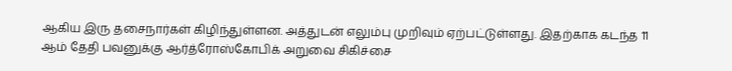ஆகிய இரு தசைநார்கள் கிழிந்துள்ளன. அத்துடன் எலும்பு முறிவும் ஏற்பட்டுள்ளது. இதற்காக கடந்த 11 ஆம் தேதி பவனுக்கு ஆர்த்ரோஸ்கோபிக் அறுவை சிகிச்சை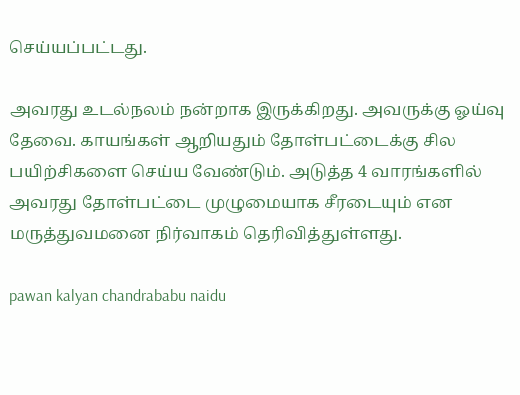செய்யப்பட்டது.

அவரது உடல்நலம் நன்றாக இருக்கிறது. அவருக்கு ஓய்வு தேவை. காயங்கள் ஆறியதும் தோள்பட்டைக்கு சில பயிற்சிகளை செய்ய வேண்டும். அடுத்த 4 வாரங்களில் அவரது தோள்பட்டை முழுமையாக சீரடையும் என மருத்துவமனை நிர்வாகம் தெரிவித்துள்ளது.

pawan kalyan chandrababu naidu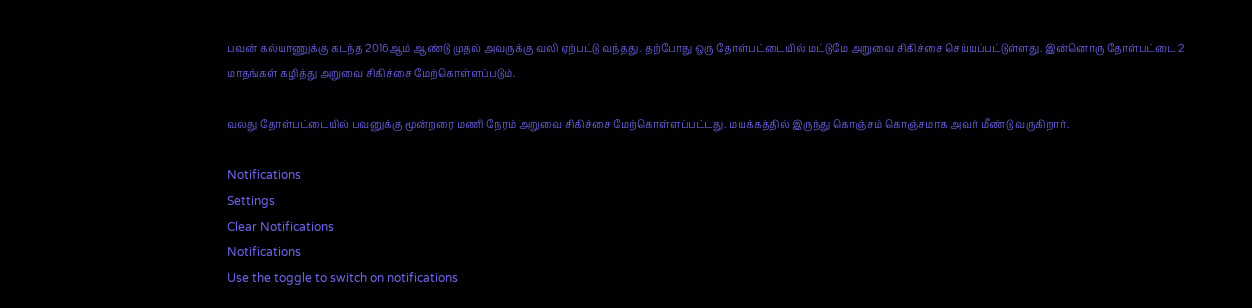பவன் கல்யாணுக்கு கடந்த 2016ஆம் ஆண்டு முதல் அவருக்கு வலி ஏற்பட்டு வந்தது. தற்போது ஒரு தோள்பட்டையில் மட்டுமே அறுவை சிகிச்சை செய்யப்பட்டுள்ளது. இன்னொரு தோள்பட்டை 2 மாதங்கள் கழித்து அறுவை சிகிச்சை மேற்கொள்ளப்படும்.

வலது தோள்பட்டையில் பவனுக்கு மூன்றரை மணி நேரம் அறுவை சிகிச்சை மேற்கொள்ளப்பட்டது. மயக்கத்தில் இருந்து கொஞ்சம் கொஞ்சமாக அவர் மீண்டு வருகிறார்.

Notifications
Settings
Clear Notifications
Notifications
Use the toggle to switch on notifications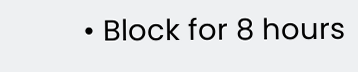• Block for 8 hours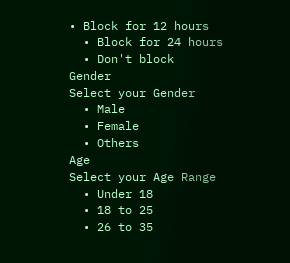• Block for 12 hours
  • Block for 24 hours
  • Don't block
Gender
Select your Gender
  • Male
  • Female
  • Others
Age
Select your Age Range
  • Under 18
  • 18 to 25
  • 26 to 35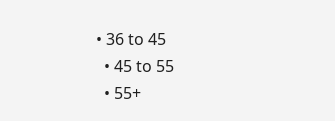• 36 to 45
  • 45 to 55
  • 55+